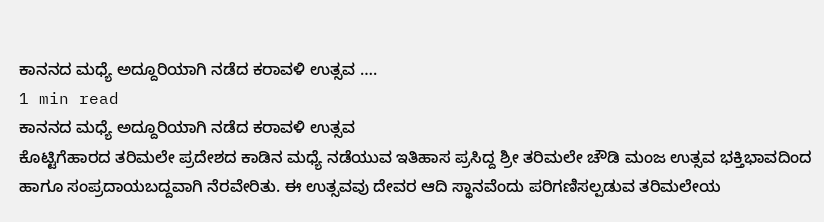ಕಾನನದ ಮಧ್ಯೆ ಅದ್ದೂರಿಯಾಗಿ ನಡೆದ ಕರಾವಳಿ ಉತ್ಸವ ….
1 min read
ಕಾನನದ ಮಧ್ಯೆ ಅದ್ದೂರಿಯಾಗಿ ನಡೆದ ಕರಾವಳಿ ಉತ್ಸವ
ಕೊಟ್ಟಿಗೆಹಾರದ ತರಿಮಲೇ ಪ್ರದೇಶದ ಕಾಡಿನ ಮಧ್ಯೆ ನಡೆಯುವ ಇತಿಹಾಸ ಪ್ರಸಿದ್ದ ಶ್ರೀ ತರಿಮಲೇ ಚೌಡಿ ಮಂಜ ಉತ್ಸವ ಭಕ್ತಿಭಾವದಿಂದ ಹಾಗೂ ಸಂಪ್ರದಾಯಬದ್ದವಾಗಿ ನೆರವೇರಿತು. ಈ ಉತ್ಸವವು ದೇವರ ಆದಿ ಸ್ಥಾನವೆಂದು ಪರಿಗಣಿಸಲ್ಪಡುವ ತರಿಮಲೇಯ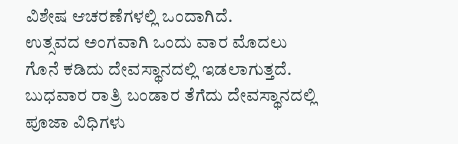ವಿಶೇಷ ಆಚರಣೆಗಳಲ್ಲಿ ಒಂದಾಗಿದೆ.
ಉತ್ಸವದ ಅಂಗವಾಗಿ ಒಂದು ವಾರ ಮೊದಲು ಗೊನೆ ಕಡಿದು ದೇವಸ್ಥಾನದಲ್ಲಿ ಇಡಲಾಗುತ್ತದೆ. ಬುಧವಾರ ರಾತ್ರಿ ಬಂಡಾರ ತೆಗೆದು ದೇವಸ್ಥಾನದಲ್ಲಿ ಪೂಜಾ ವಿಧಿಗಳು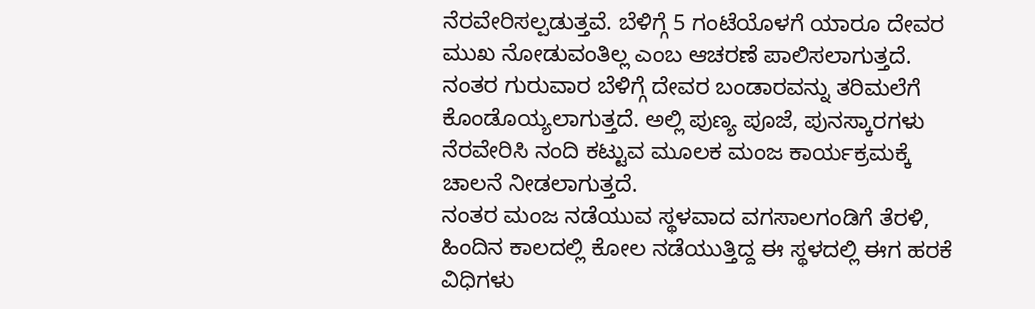ನೆರವೇರಿಸಲ್ಪಡುತ್ತವೆ. ಬೆಳಿಗ್ಗೆ 5 ಗಂಟೆಯೊಳಗೆ ಯಾರೂ ದೇವರ ಮುಖ ನೋಡುವಂತಿಲ್ಲ ಎಂಬ ಆಚರಣೆ ಪಾಲಿಸಲಾಗುತ್ತದೆ. ನಂತರ ಗುರುವಾರ ಬೆಳಿಗ್ಗೆ ದೇವರ ಬಂಡಾರವನ್ನು ತರಿಮಲೆಗೆ ಕೊಂಡೊಯ್ಯಲಾಗುತ್ತದೆ. ಅಲ್ಲಿ ಪುಣ್ಯ ಪೂಜೆ, ಪುನಸ್ಕಾರಗಳು ನೆರವೇರಿಸಿ ನಂದಿ ಕಟ್ಟುವ ಮೂಲಕ ಮಂಜ ಕಾರ್ಯಕ್ರಮಕ್ಕೆ ಚಾಲನೆ ನೀಡಲಾಗುತ್ತದೆ.
ನಂತರ ಮಂಜ ನಡೆಯುವ ಸ್ಥಳವಾದ ವಗಸಾಲಗಂಡಿಗೆ ತೆರಳಿ, ಹಿಂದಿನ ಕಾಲದಲ್ಲಿ ಕೋಲ ನಡೆಯುತ್ತಿದ್ದ ಈ ಸ್ಥಳದಲ್ಲಿ ಈಗ ಹರಕೆ ವಿಧಿಗಳು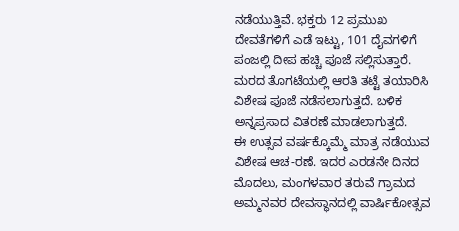ನಡೆಯುತ್ತಿವೆ. ಭಕ್ತರು 12 ಪ್ರಮುಖ ದೇವತೆಗಳಿಗೆ ಎಡೆ ಇಟ್ಟು, 101 ದೈವಗಳಿಗೆ ಪಂಜಲ್ಲಿ ದೀಪ ಹಚ್ಚಿ ಪೂಜೆ ಸಲ್ಲಿಸುತ್ತಾರೆ. ಮರದ ತೊಗಟೆಯಲ್ಲಿ ಆರತಿ ತಟ್ಟೆ ತಯಾರಿಸಿ ವಿಶೇಷ ಪೂಜೆ ನಡೆಸಲಾಗುತ್ತದೆ. ಬಳಿಕ ಅನ್ನಪ್ರಸಾದ ವಿತರಣೆ ಮಾಡಲಾಗುತ್ತದೆ.
ಈ ಉತ್ಸವ ವರ್ಷಕ್ಕೊಮ್ಮೆ ಮಾತ್ರ ನಡೆಯುವ ವಿಶೇಷ ಆಚ-ರಣೆ. ಇದರ ಎರಡನೇ ದಿನದ ಮೊದಲು, ಮಂಗಳವಾರ ತರುವೆ ಗ್ರಾಮದ ಅಮ್ಮನವರ ದೇವಸ್ಥಾನದಲ್ಲಿ ವಾರ್ಷಿಕೋತ್ಸವ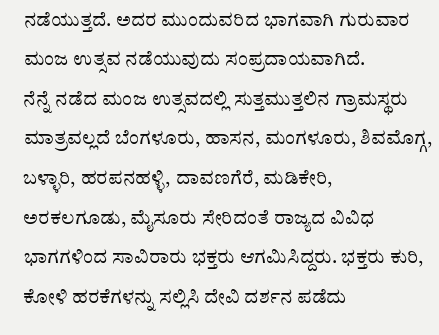ನಡೆಯುತ್ತದೆ. ಅದರ ಮುಂದುವರಿದ ಭಾಗವಾಗಿ ಗುರುವಾರ ಮಂಜ ಉತ್ಸವ ನಡೆಯುವುದು ಸಂಪ್ರದಾಯವಾಗಿದೆ.
ನೆನ್ನೆ ನಡೆದ ಮಂಜ ಉತ್ಸವದಲ್ಲಿ ಸುತ್ತಮುತ್ತಲಿನ ಗ್ರಾಮಸ್ಥರು ಮಾತ್ರವಲ್ಲದೆ ಬೆಂಗಳೂರು, ಹಾಸನ, ಮಂಗಳೂರು, ಶಿವಮೊಗ್ಗ, ಬಳ್ಳಾರಿ, ಹರಪನಹಳ್ಳಿ, ದಾವಣಗೆರೆ, ಮಡಿಕೇರಿ, ಅರಕಲಗೂಡು, ಮೈಸೂರು ಸೇರಿದಂತೆ ರಾಜ್ಯದ ವಿವಿಧ ಭಾಗಗಳಿಂದ ಸಾವಿರಾರು ಭಕ್ತರು ಆಗಮಿಸಿದ್ದರು. ಭಕ್ತರು ಕುರಿ, ಕೋಳಿ ಹರಕೆಗಳನ್ನು ಸಲ್ಲಿಸಿ ದೇವಿ ದರ್ಶನ ಪಡೆದು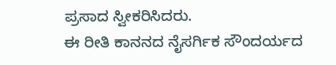ಪ್ರಸಾದ ಸ್ವೀಕರಿಸಿದರು.
ಈ ರೀತಿ ಕಾನನದ ನೈಸರ್ಗಿಕ ಸೌಂದರ್ಯದ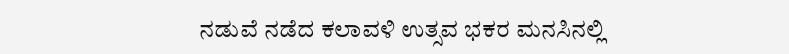ನಡುವೆ ನಡೆದ ಕಲಾವಳಿ ಉತ್ಸವ ಭಕರ ಮನಸಿನಲ್ಲಿ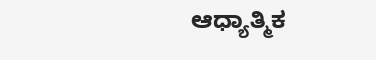ಆಧ್ಯಾತ್ಮಿಕ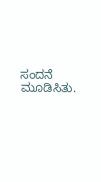ಸಂದನೆ ಮೂಡಿಸಿತು.